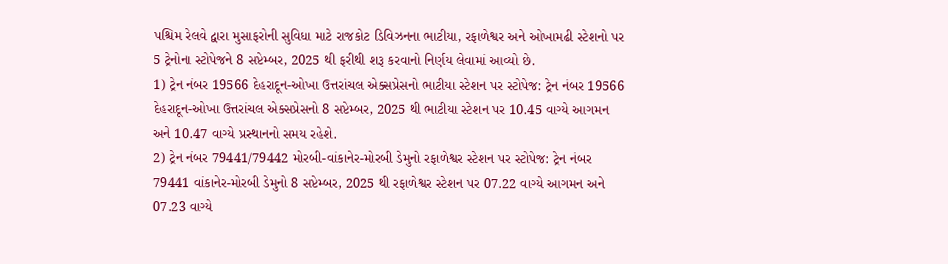પશ્ચિમ રેલવે દ્વારા મુસાફરોની સુવિધા માટે રાજકોટ ડિવિઝનના ભાટીયા, રફાળેશ્વર અને ઓખામઢી સ્ટેશનો પર 5 ટ્રેનોના સ્ટોપેજને 8 સપ્ટેમ્બર, 2025 થી ફરીથી શરૂ કરવાનો નિર્ણય લેવામાં આવ્યો છે.
1) ટ્રેન નંબર 19566 દેહરાદૂન-ઓખા ઉત્તરાંચલ એક્સપ્રેસનો ભાટીયા સ્ટેશન પર સ્ટોપેજ: ટ્રેન નંબર 19566 દેહરાદૂન-ઓખા ઉત્તરાંચલ એક્સપ્રેસનો 8 સપ્ટેમ્બર, 2025 થી ભાટીયા સ્ટેશન પર 10.45 વાગ્યે આગમન અને 10.47 વાગ્યે પ્રસ્થાનનો સમય રહેશે.
2) ટ્રેન નંબર 79441/79442 મોરબી-વાંકાનેર-મોરબી ડેમુનો રફાળેશ્વર સ્ટેશન પર સ્ટોપેજ: ટ્રેન નંબર 79441 વાંકાનેર-મોરબી ડેમુનો 8 સપ્ટેમ્બર, 2025 થી રફાળેશ્વર સ્ટેશન પર 07.22 વાગ્યે આગમન અને 07.23 વાગ્યે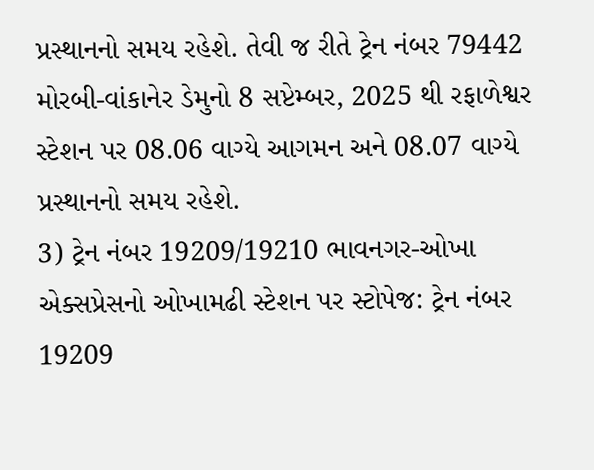પ્રસ્થાનનો સમય રહેશે. તેવી જ રીતે ટ્રેન નંબર 79442 મોરબી-વાંકાનેર ડેમુનો 8 સપ્ટેમ્બર, 2025 થી રફાળેશ્વર સ્ટેશન પર 08.06 વાગ્યે આગમન અને 08.07 વાગ્યે પ્રસ્થાનનો સમય રહેશે.
3) ટ્રેન નંબર 19209/19210 ભાવનગર-ઓખા એક્સપ્રેસનો ઓખામઢી સ્ટેશન પર સ્ટોપેજ: ટ્રેન નંબર 19209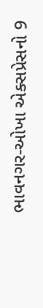ભાવનગર-ઓખા એક્સપ્રેસનો 9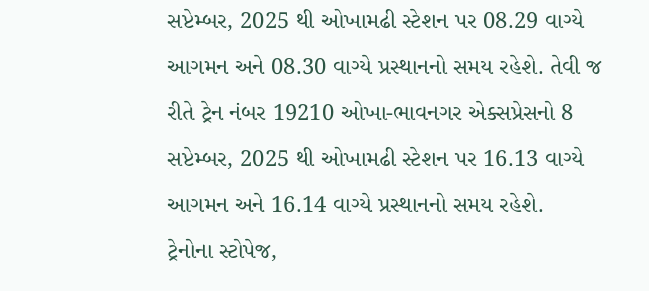સપ્ટેમ્બર, 2025 થી ઓખામઢી સ્ટેશન પર 08.29 વાગ્યે આગમન અને 08.30 વાગ્યે પ્રસ્થાનનો સમય રહેશે. તેવી જ રીતે ટ્રેન નંબર 19210 ઓખા-ભાવનગર એક્સપ્રેસનો 8 સપ્ટેમ્બર, 2025 થી ઓખામઢી સ્ટેશન પર 16.13 વાગ્યે આગમન અને 16.14 વાગ્યે પ્રસ્થાનનો સમય રહેશે.
ટ્રેનોના સ્ટોપેજ,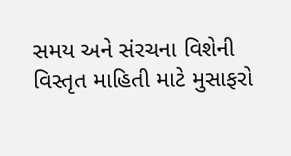સમય અને સંરચના વિશેની વિસ્તૃત માહિતી માટે મુસાફરો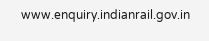www.enquiry.indianrail.gov.in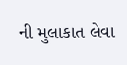ની મુલાકાત લેવા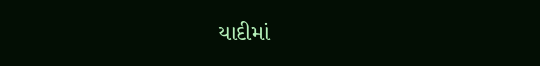યાદીમાં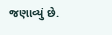જણાવ્યું છે.